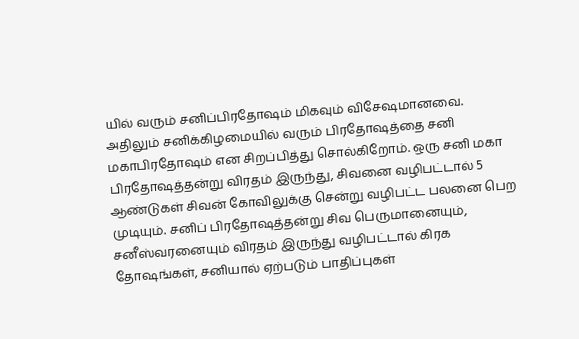யில் வரும் சனிப்பிரதோஷம் மிகவும் விசேஷமானவை. அதிலும் சனிக்கிழமையில் வரும் பிரதோஷத்தை சனி மகாபிரதோஷம் என சிறப்பித்து சொல்கிறோம். ஒரு சனி மகா பிரதோஷத்தன்று விரதம் இருந்து, சிவனை வழிபட்டால் 5 ஆண்டுகள் சிவன் கோவிலுக்கு சென்று வழிபட்ட பலனை பெற முடியும். சனிப் பிரதோஷத்தன்று சிவ பெருமானையும், சனீஸ்வரனையும் விரதம் இருந்து வழிபட்டால் கிரக தோஷங்கள், சனியால் ஏற்படும் பாதிப்புகள்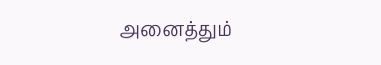அனைத்தும்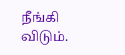நீங்கி விடும்.